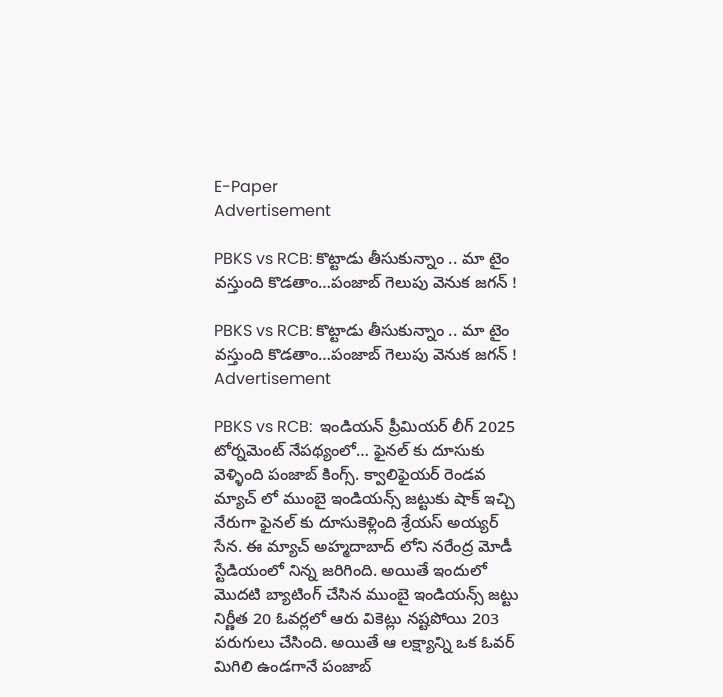E-Paper
Advertisement

PBKS vs RCB: కొట్టాడు తీసుకున్నాం .. మా టైం వస్తుంది కొడతాం…పంజాబ్ గెలుపు వెనుక జగన్ !

PBKS vs RCB: కొట్టాడు తీసుకున్నాం .. మా టైం వస్తుంది కొడతాం…పంజాబ్ గెలుపు వెనుక జగన్ !
Advertisement

PBKS vs RCB:  ఇండియన్ ప్రీమియర్ లీగ్ 2025 టోర్నమెంట్ నేపథ్యంలో… ఫైనల్ కు దూసుకు వెళ్ళింది పంజాబ్ కింగ్స్. క్వాలిఫైయర్ రెండవ మ్యాచ్ లో ముంబై ఇండియన్స్ జట్టుకు షాక్ ఇచ్చి నేరుగా ఫైనల్ కు దూసుకెళ్లింది శ్రేయస్ అయ్యర్ సేన. ఈ మ్యాచ్ అహ్మదాబాద్ లోని నరేంద్ర మోడీ స్టేడియంలో నిన్న జరిగింది. అయితే ఇందులో మొదటి బ్యాటింగ్ చేసిన ముంబై ఇండియన్స్ జట్టు నిర్ణీత 20 ఓవర్లలో ఆరు వికెట్లు నష్టపోయి 203 పరుగులు చేసింది. అయితే ఆ లక్ష్యాన్ని ఒక ఓవర్ మిగిలి ఉండగానే పంజాబ్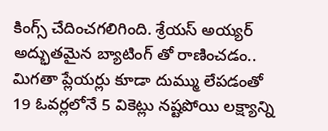కింగ్స్ చేదించగలిగింది. శ్రేయస్ అయ్యర్ అద్భుతమైన బ్యాటింగ్ తో రాణించడం.. మిగతా ప్లేయర్లు కూడా దుమ్ము లేపడంతో 19 ఓవర్లలోనే 5 వికెట్లు నష్టపోయి లక్ష్యాన్ని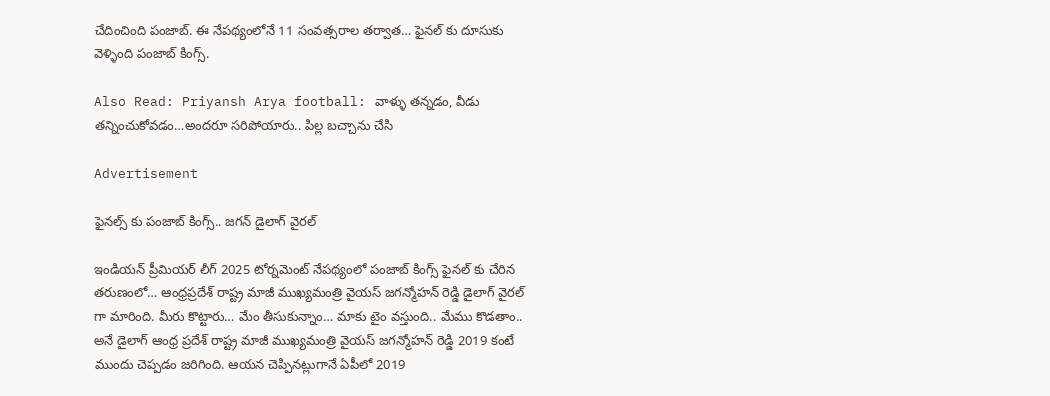చేదించింది పంజాబ్. ఈ నేపథ్యంలోనే 11 సంవత్సరాల తర్వాత… ఫైనల్ కు దూసుకు వెళ్ళింది పంజాబ్ కింగ్స్.

Also Read: Priyansh Arya football: వాళ్ళు తన్నడం, వీడు తన్నించుకోవడం…అందరూ సరిపోయారు.. పిల్ల బచ్చాను చేసి

Advertisement

ఫైనల్స్ కు పంజాబ్ కింగ్స్.. జగన్ డైలాగ్ వైరల్

ఇండియన్ ప్రీమియర్ లీగ్ 2025 టోర్నమెంట్ నేపథ్యంలో పంజాబ్ కింగ్స్ ఫైనల్ కు చేరిన తరుణంలో… ఆంధ్రప్రదేశ్ రాష్ట్ర మాజీ ముఖ్యమంత్రి వైయస్ జగన్మోహన్ రెడ్డి డైలాగ్ వైరల్ గా మారింది. మీరు కొట్టారు… మేం తీసుకున్నాం… మాకు టైం వస్తుంది.. మేము కొడతాం.. అనే డైలాగ్ ఆంధ్ర ప్రదేశ్ రాష్ట్ర మాజీ ముఖ్యమంత్రి వైయస్ జగన్మోహన్ రెడ్డి 2019 కంటే ముందు చెప్పడం జరిగింది. ఆయన చెప్పినట్లుగానే ఏపీలో 2019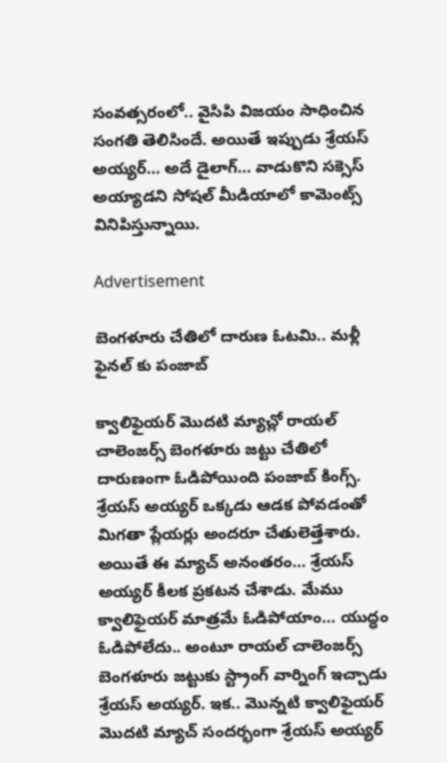సంవత్సరంలో.. వైసిపి విజయం సాధించిన సంగతి తెలిసిందే. అయితే ఇప్పుడు శ్రేయస్ అయ్యర్… అదే డైలాగ్… వాడుకొని సక్సెస్ అయ్యాడని సోషల్ మీడియాలో కామెంట్స్ వినిపిస్తున్నాయి.

Advertisement

బెంగళూరు చేతిలో దారుణ ఓటమి.. మళ్లీ ఫైనల్ కు పంజాబ్

క్వాలిఫైయర్ మొదటి మ్యాచ్లో రాయల్ చాలెంజర్స్ బెంగళూరు జట్టు చేతిలో దారుణంగా ఓడిపోయింది పంజాబ్ కింగ్స్. శ్రేయస్ అయ్యర్ ఒక్కడు ఆడక పోవడంతో మిగతా ప్లేయర్లు అందరూ చేతులెత్తేశారు. అయితే ఈ మ్యాచ్ అనంతరం… శ్రేయస్ అయ్యర్ కీలక ప్రకటన చేశాడు. మేము క్వాలిఫైయర్ మాత్రమే ఓడిపోయాం… యుద్ధం ఓడిపోలేదు.. అంటూ రాయల్ చాలెంజర్స్ బెంగళూరు జట్టుకు స్ట్రాంగ్ వార్నింగ్ ఇచ్చాడు శ్రేయస్ అయ్యర్. ఇక.. మొన్నటి క్వాలిఫైయర్ మొదటి మ్యాచ్ సందర్భంగా శ్రేయస్ అయ్యర్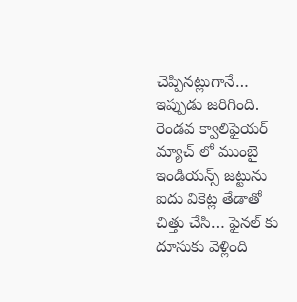చెప్పినట్లుగానే… ఇప్పుడు జరిగింది. రెండవ క్వాలిఫైయర్ మ్యాచ్ లో ముంబై ఇండియన్స్ జట్టును ఐదు వికెట్ల తేడాతో చిత్తు చేసి… ఫైనల్ కు దూసుకు వెళ్లింది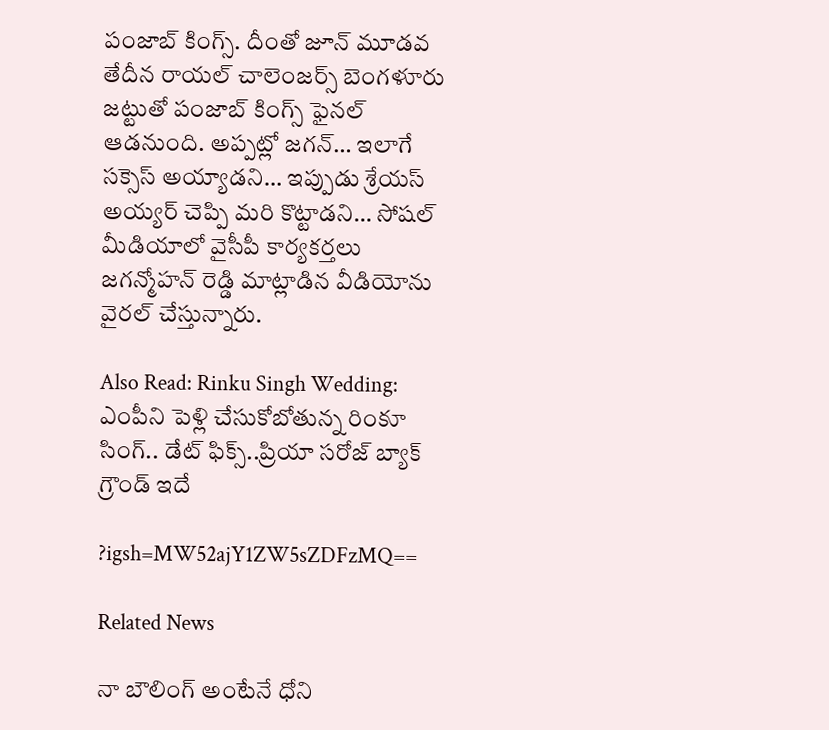పంజాబ్ కింగ్స్. దీంతో జూన్ మూడవ తేదీన రాయల్ చాలెంజర్స్ బెంగళూరు జట్టుతో పంజాబ్ కింగ్స్ ఫైనల్ ఆడనుంది. అప్పట్లో జగన్… ఇలాగే సక్సెస్ అయ్యాడని… ఇప్పుడు శ్రేయస్ అయ్యర్ చెప్పి మరి కొట్టాడని… సోషల్ మీడియాలో వైసీపీ కార్యకర్తలు జగన్మోహన్ రెడ్డి మాట్లాడిన వీడియోను వైరల్ చేస్తున్నారు.

Also Read: Rinku Singh Wedding: ఎంపీని పెళ్లి చేసుకోబోతున్న రింకూ సింగ్.. డేట్ ఫిక్స్..ప్రియా సరోజ్ బ్యాక్ గ్రౌండ్ ఇదే

?igsh=MW52ajY1ZW5sZDFzMQ==

Related News

నా బౌలింగ్ అంటేనే ధోని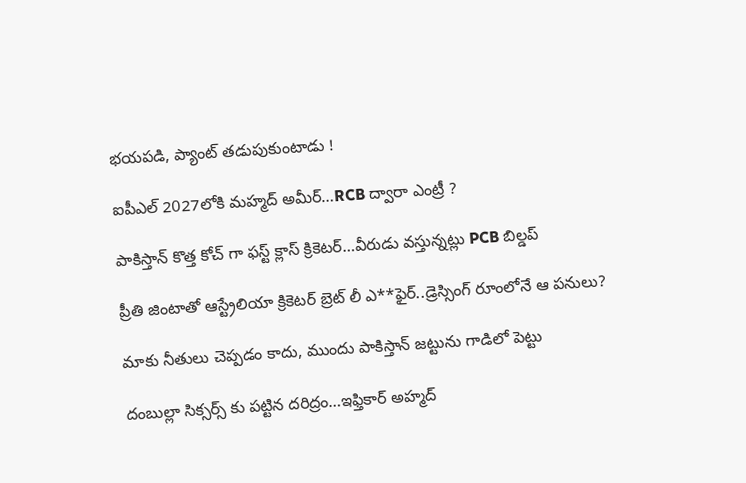భ‌య‌ప‌డి, ప్యాంట్ త‌డుపుకుంటాడు !

ఐపీఎల్ 2027లోకి మహ్మద్ అమీర్…RCB ద్వారా ఎంట్రీ ?

పాకిస్తాన్ కొత్త‌ కోచ్ గా ఫ‌స్ట్ క్లాస్ క్రికెట‌ర్‌…వీరుడు వ‌స్తున్న‌ట్లు PCB బిల్డ‌ప్

ప్రీతి జింటాతో ఆస్ట్రేలియా క్రికెట‌ర్‌ బ్రెట్ లీ ఎ**ఫైర్‌..డ్రెస్సింగ్ రూంలోనే ఆ ప‌నులు?

మాకు నీతులు చెప్ప‌డం కాదు, ముందు పాకిస్తాన్ జ‌ట్టును గాడిలో పెట్టు

దంబుల్లా సిక్సర్స్ కు ప‌ట్టిన ద‌రిద్రం…ఇఫ్తికార్ అహ్మద్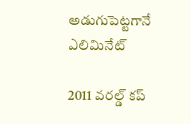అడుగుపెట్ట‌గానే ఎలిమినేట్

2011 వ‌ర‌ల్డ్ క‌ప్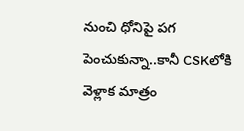నుంచి ధోనిపై ప‌గ పెంచుకున్నా..కానీ CSKలోకి వెళ్లాక మాత్రం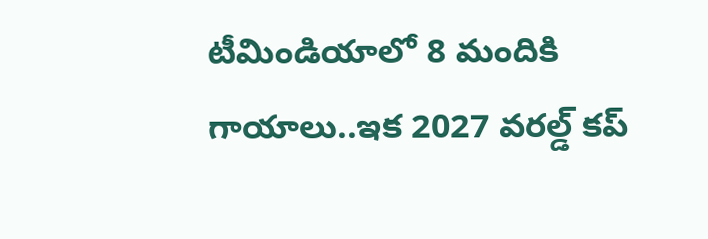టీమిండియాలో 8 మందికి గాయాలు..ఇక 2027 వ‌ర‌ల్డ్ క‌ప్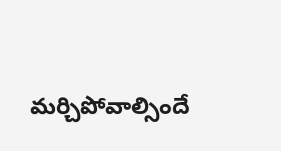మ‌ర్చిపోవాల్సిందే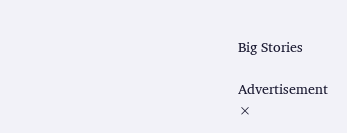Big Stories

Advertisement
×